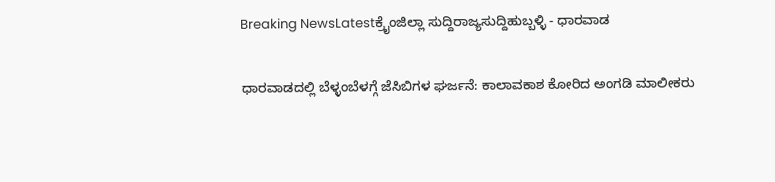Breaking NewsLatestಕ್ರೈಂಜಿಲ್ಲಾ ಸುದ್ದಿರಾಜ್ಯಸುದ್ದಿಹುಬ್ಬಳ್ಳಿ - ಧಾರವಾಡ

ಧಾರವಾಡದಲ್ಲಿ ಬೆಳ್ಳಂಬೆಳಗ್ಗೆ ಜೆಸಿಬಿಗಳ ಘರ್ಜನೆ: ಕಾಲಾವಕಾಶ ಕೋರಿದ ಅಂಗಡಿ ಮಾಲೀಕರು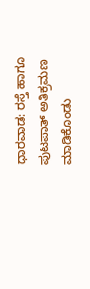ಧಾರವಾಡ: ರಸ್ತೆ ಹಾಗೂ ಪುಟಪಾತ್ ಅತಿಕ್ರಮಣ ಮಾಡಿಕೊಂಡು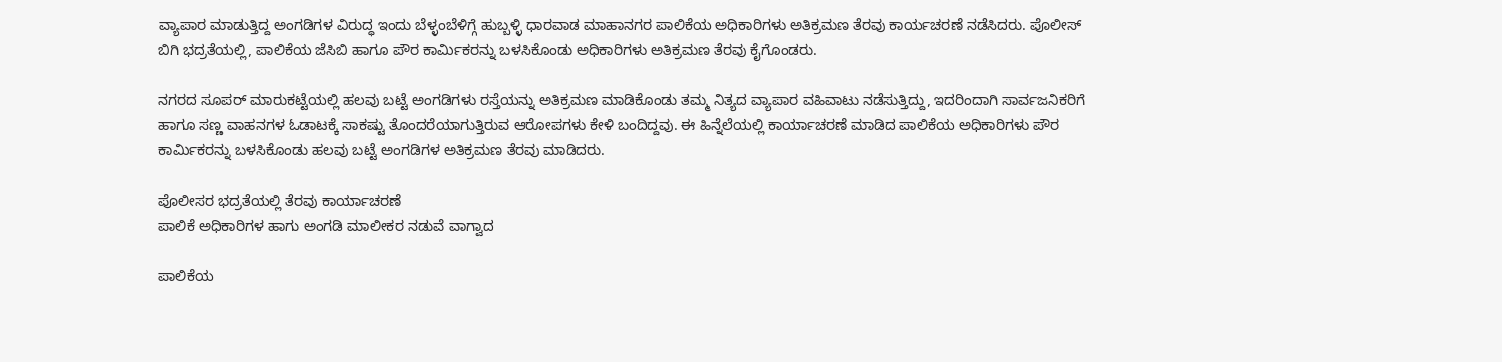ವ್ಯಾಪಾರ ಮಾಡುತ್ತಿದ್ದ ಅಂಗಡಿಗಳ ವಿರುದ್ಧ ಇಂದು ಬೆಳ್ಳಂಬೆಳಿಗ್ಗೆ ಹುಬ್ಬಳ್ಳಿ ಧಾರವಾಡ ಮಾಹಾನಗರ ಪಾಲಿಕೆಯ ಅಧಿಕಾರಿಗಳು ಅತಿಕ್ರಮಣ ತೆರವು ಕಾರ್ಯಚರಣೆ ನಡೆಸಿದರು. ಪೊಲೀಸ್ ಬಿಗಿ ಭದ್ರತೆಯಲ್ಲಿ, ಪಾಲಿಕೆಯ ಜೆಸಿಬಿ ಹಾಗೂ ಪೌರ ಕಾರ್ಮಿಕರನ್ನು ಬಳಸಿಕೊಂಡು ಅಧಿಕಾರಿಗಳು ಅತಿಕ್ರಮಣ ತೆರವು‌ ಕೈಗೊಂಡರು.

ನಗರದ ಸೂಪರ್ ಮಾರುಕಟ್ಟೆಯಲ್ಲಿ ಹಲವು ಬಟ್ಟೆ ಅಂಗಡಿಗಳು ರಸ್ತೆಯನ್ನು ಅತಿಕ್ರಮಣ ಮಾಡಿಕೊಂಡು ತಮ್ಮ ನಿತ್ಯದ ವ್ಯಾಪಾರ ವಹಿವಾಟು ನಡೆಸುತ್ತಿದ್ದು, ಇದರಿಂದಾಗಿ ಸಾರ್ವಜನಿಕರಿಗೆ ಹಾಗೂ ಸಣ್ಣ ವಾಹನಗಳ ಓಡಾಟಕ್ಕೆ ಸಾಕಷ್ಟು ತೊಂದರೆಯಾಗುತ್ತಿರುವ ಆರೋಪಗಳು ಕೇಳಿ ಬಂದಿದ್ದವು. ಈ ಹಿನ್ನೆಲೆಯಲ್ಲಿ ಕಾರ್ಯಾಚರಣೆ ಮಾಡಿದ ಪಾಲಿಕೆಯ ಅಧಿಕಾರಿಗಳು ಪೌರ ಕಾರ್ಮಿಕರನ್ನು ಬಳಸಿಕೊಂಡು ಹಲವು ಬಟ್ಟೆ ಅಂಗಡಿಗಳ ಅತಿಕ್ರಮಣ ತೆರವು ಮಾಡಿದರು.

ಪೊಲೀಸರ ಭದ್ರತೆಯಲ್ಲಿ ತೆರವು ಕಾರ್ಯಾಚರಣೆ
ಪಾಲಿಕೆ ಅಧಿಕಾರಿಗಳ ಹಾಗು ಅಂಗಡಿ ಮಾಲೀಕರ ನಡುವೆ ವಾಗ್ವಾದ

ಪಾಲಿಕೆಯ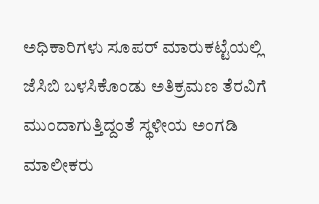ಅಧಿಕಾರಿಗಳು ಸೂಪರ್ ಮಾರುಕಟ್ಟೆಯಲ್ಲಿ ಜೆಸಿಬಿ ಬಳಸಿಕೊಂಡು ಅತಿಕ್ರಮಣ ತೆರವಿಗೆ ಮುಂದಾಗುತ್ತಿದ್ದಂತೆ ಸ್ಥಳೀಯ ಅಂಗಡಿ‌ ಮಾಲೀಕರು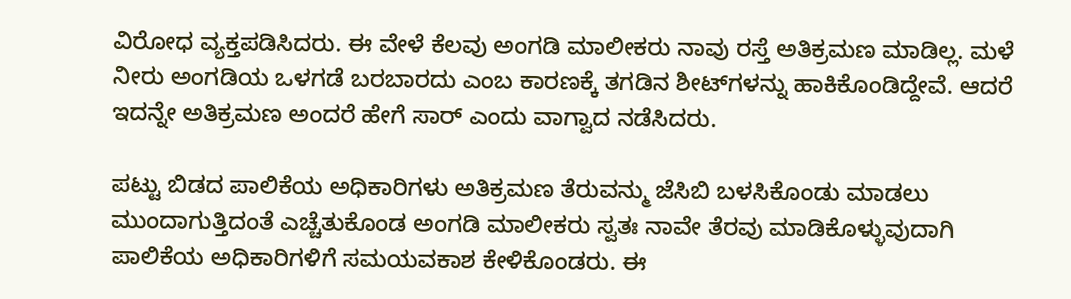ವಿರೋಧ ವ್ಯಕ್ತಪಡಿಸಿದರು. ಈ ವೇಳೆ ಕೆಲವು ಅಂಗಡಿ ಮಾಲೀಕರು ನಾವು ರಸ್ತೆ ಅತಿಕ್ರಮಣ ಮಾಡಿಲ್ಲ. ಮಳೆ ನೀರು‌ ಅಂಗಡಿಯ ಒಳಗಡೆ ಬರಬಾರದು ಎಂಬ ಕಾರಣಕ್ಕೆ ತಗಡಿನ ಶೀಟ್‌ಗಳನ್ನು ಹಾಕಿಕೊಂಡಿದ್ದೇವೆ. ಆದರೆ ಇದನ್ನೇ ಅತಿಕ್ರಮಣ ಅಂದರೆ ಹೇಗೆ ಸಾರ್ ಎಂದು ವಾಗ್ವಾದ ನಡೆಸಿದರು.

ಪಟ್ಟು ಬಿಡದ ಪಾಲಿಕೆಯ ಅಧಿಕಾರಿಗಳು ಅತಿಕ್ರಮಣ ತೆರುವನ್ಮು ಜೆಸಿಬಿ ಬಳಸಿಕೊಂಡು ಮಾಡಲು ಮುಂದಾಗುತ್ತಿದಂತೆ ಎಚ್ಚೆತುಕೊಂಡ ಅಂಗಡಿ‌ ಮಾಲೀಕರು ಸ್ವತಃ ನಾವೇ ತೆರವು ಮಾಡಿಕೊಳ್ಳುವುದಾಗಿ ಪಾಲಿಕೆಯ ಅಧಿಕಾರಿಗಳಿಗೆ ಸಮಯವಕಾಶ ಕೇಳಿಕೊಂಡರು. ಈ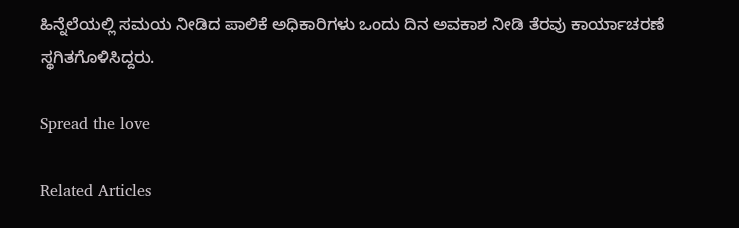ಹಿನ್ನೆಲೆಯಲ್ಲಿ ಸಮಯ ನೀಡಿದ ಪಾಲಿಕೆ ಅಧಿಕಾರಿಗಳು ಒಂದು ದಿನ ಅವಕಾಶ ನೀಡಿ ತೆರವು ಕಾರ್ಯಾಚರಣೆ ಸ್ಥಗಿತಗೊಳಿಸಿದ್ದರು.

Spread the love

Related Articles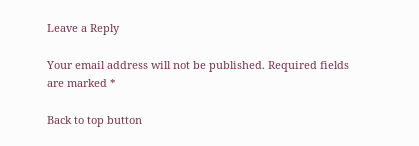Leave a Reply

Your email address will not be published. Required fields are marked *

Back to top button